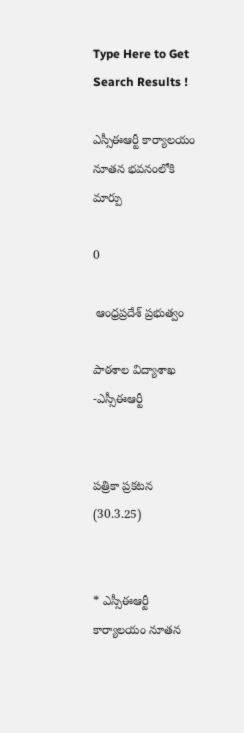Type Here to Get Search Results !

ఎస్సీఈఆర్టీ కార్యాలయం నూతన భవనంలోకి మార్పు

0

 ఆంధ్రప్రదేశ్ ప్రభుత్వం

పాఠశాల విద్యాశాఖ -ఎస్సీఈఆర్టీ


పత్రికా ప్రకటన (30.3.25)


* ఎస్సీఈఆర్టీ కార్యాలయం నూతన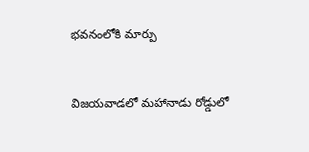భవనంలోకి మార్పు


విజయవాడలో మహానాడు రోడ్డులో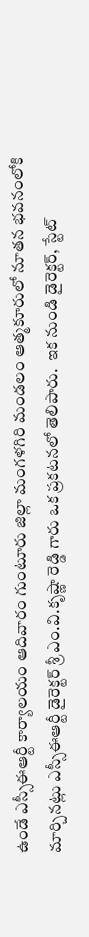ఉండే ఎస్సీఈఆర్టీ కార్యాలయం ఆదివారం గుంటూరు జిల్లా మంగళగిరి మండలం ఆత్మకూరులో నూతన భవనంలోకి మార్చినట్లు ఎస్సీఈఆర్టీ డైరెక్టర్ శ్రీ ఎం.వి.కృష్ణా రెడ్డి గారు ఒక ప్రకటనలో తెలిపారు.  ఇక నుండి డైరెక్టర్, స్టేట్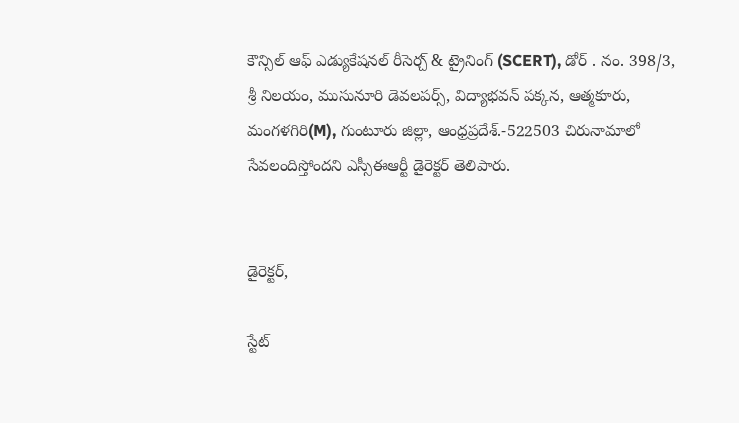కౌన్సిల్ ఆఫ్ ఎడ్యుకేషనల్ రీసెర్చ్ & ట్రైనింగ్ (SCERT), డోర్ . నం. 398/3, శ్రీ నిలయం, ముసునూరి డెవలపర్స్, విద్యాభవన్ పక్కన, ఆత్మకూరు, మంగళగిరి(M), గుంటూరు జిల్లా, ఆంధ్రప్రదేశ్.-522503 చిరునామాలో సేవలందిస్తోందని‌ ఎస్సీఈఆర్టీ డైరెక్టర్ తెలిపారు.


డైరెక్టర్,

స్టేట్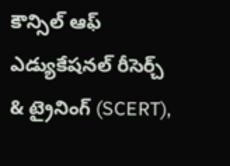కౌన్సిల్ ఆఫ్ ఎడ్యుకేషనల్ రీసెర్చ్ & ట్రైనింగ్ (SCERT),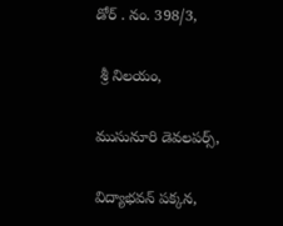డోర్ . నం. 398/3,

 శ్రీ నిలయం,

ముసునూరి డెవలపర్స్,

విద్యాభవన్ పక్కన,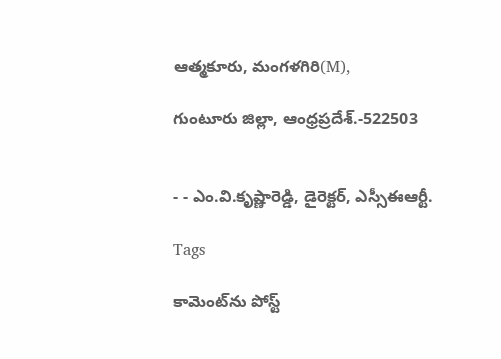ఆత్మకూరు, మంగళగిరి(M),

గుంటూరు జిల్లా, ఆంధ్రప్రదేశ్.-522503


- - ఎం.వి.కృష్ణారెడ్డి, డైరెక్టర్, ఎస్సీఈఆర్టీ.

Tags

కామెంట్‌ను పోస్ట్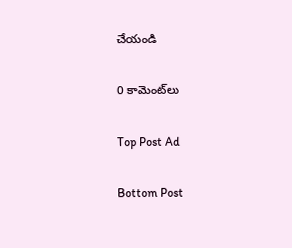చేయండి

0 కామెంట్‌లు

Top Post Ad

Bottom Post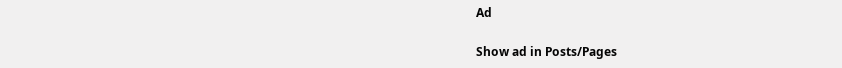Ad

Show ad in Posts/Pages